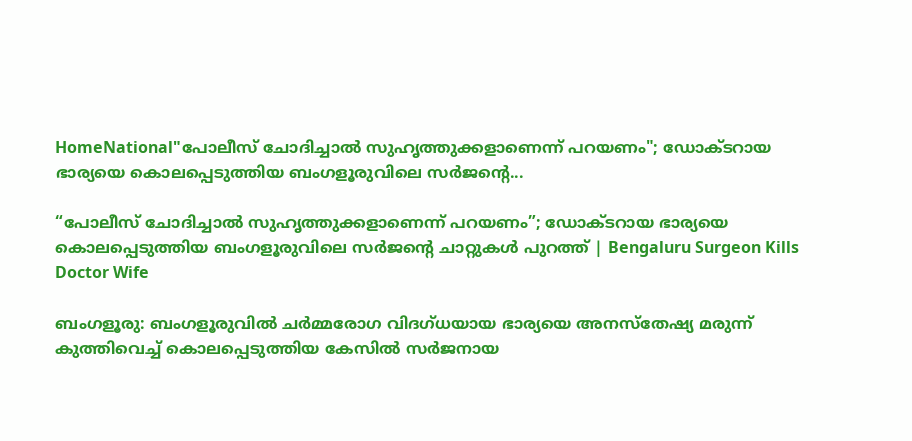HomeNational"പോലീസ് ചോദിച്ചാൽ സുഹൃത്തുക്കളാണെന്ന് പറയണം"; ഡോക്ടറായ ഭാര്യയെ കൊലപ്പെടുത്തിയ ബംഗളൂരുവിലെ സർജന്റെ...

“പോലീസ് ചോദിച്ചാൽ സുഹൃത്തുക്കളാണെന്ന് പറയണം”; ഡോക്ടറായ ഭാര്യയെ കൊലപ്പെടുത്തിയ ബംഗളൂരുവിലെ സർജന്റെ ചാറ്റുകൾ പുറത്ത് | Bengaluru Surgeon Kills Doctor Wife

ബംഗളൂരു: ബംഗളൂരുവിൽ ചർമ്മരോഗ വിദഗ്ധയായ ഭാര്യയെ അനസ്തേഷ്യ മരുന്ന് കുത്തിവെച്ച് കൊലപ്പെടുത്തിയ കേസിൽ സർജനായ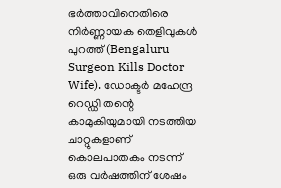ഭർത്താവിനെതിരെ നിർണ്ണായക തെളിവുകൾ പുറത്ത് (Bengaluru Surgeon Kills Doctor Wife). ഡോക്ടർ മഹേന്ദ്ര റെഡ്ഡി തന്റെ കാമുകിയുമായി നടത്തിയ ചാറ്റുകളാണ് കൊലപാതകം നടന്ന് ഒരു വർഷത്തിന് ശേഷം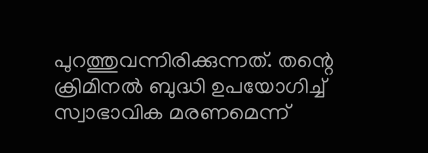പുറത്തുവന്നിരിക്കുന്നത്. തന്റെ ക്രിമിനൽ ബുദ്ധി ഉപയോഗിച്ച് സ്വാഭാവിക മരണമെന്ന്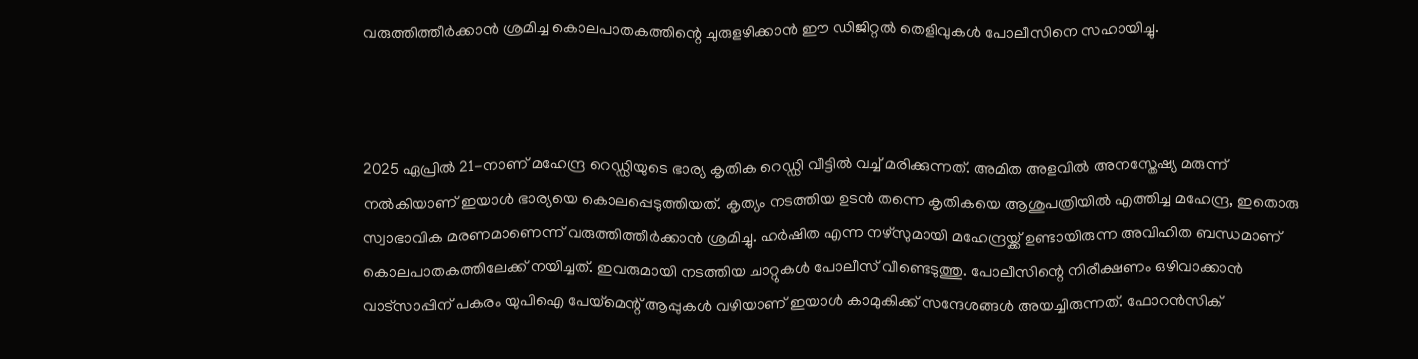വരുത്തിത്തീർക്കാൻ ശ്രമിച്ച കൊലപാതകത്തിന്റെ ചുരുളഴിക്കാൻ ഈ ഡിജിറ്റൽ തെളിവുകൾ പോലീസിനെ സഹായിച്ചു.



2025 ഏപ്രിൽ 21-നാണ് മഹേന്ദ്ര റെഡ്ഡിയുടെ ഭാര്യ കൃതിക റെഡ്ഡി വീട്ടിൽ വച്ച് മരിക്കുന്നത്. അമിത അളവിൽ അനസ്തേഷ്യ മരുന്ന് നൽകിയാണ് ഇയാൾ ഭാര്യയെ കൊലപ്പെടുത്തിയത്. കൃത്യം നടത്തിയ ഉടൻ തന്നെ കൃതികയെ ആശുപത്രിയിൽ എത്തിച്ച മഹേന്ദ്ര, ഇതൊരു സ്വാഭാവിക മരണമാണെന്ന് വരുത്തിത്തീർക്കാൻ ശ്രമിച്ചു. ഹർഷിത എന്ന നഴ്സുമായി മഹേന്ദ്രയ്ക്ക് ഉണ്ടായിരുന്ന അവിഹിത ബന്ധമാണ് കൊലപാതകത്തിലേക്ക് നയിച്ചത്. ഇവരുമായി നടത്തിയ ചാറ്റുകൾ പോലീസ് വീണ്ടെടുത്തു. പോലീസിന്റെ നിരീക്ഷണം ഒഴിവാക്കാൻ വാട്സാപ്പിന് പകരം യുപിഐ പേയ്മെന്റ് ആപ്പുകൾ വഴിയാണ് ഇയാൾ കാമുകിക്ക് സന്ദേശങ്ങൾ അയച്ചിരുന്നത്. ഫോറൻസിക്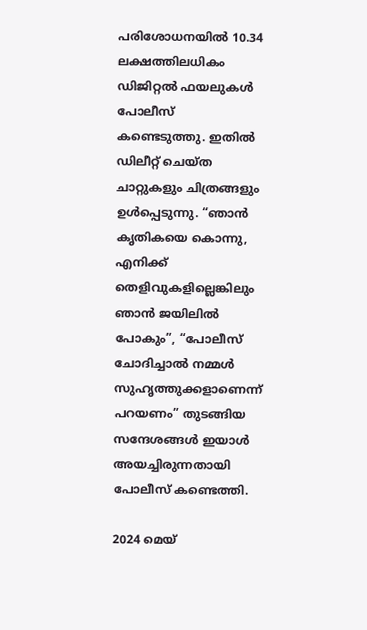പരിശോധനയിൽ 10.34 ലക്ഷത്തിലധികം ഡിജിറ്റൽ ഫയലുകൾ പോലീസ് കണ്ടെടുത്തു. ഇതിൽ ഡിലീറ്റ് ചെയ്ത ചാറ്റുകളും ചിത്രങ്ങളും ഉൾപ്പെടുന്നു. “ഞാൻ കൃതികയെ കൊന്നു, എനിക്ക് തെളിവുകളില്ലെങ്കിലും ഞാൻ ജയിലിൽ പോകും”, “പോലീസ് ചോദിച്ചാൽ നമ്മൾ സുഹൃത്തുക്കളാണെന്ന് പറയണം” തുടങ്ങിയ സന്ദേശങ്ങൾ ഇയാൾ അയച്ചിരുന്നതായി പോലീസ് കണ്ടെത്തി.

2024 മെയ്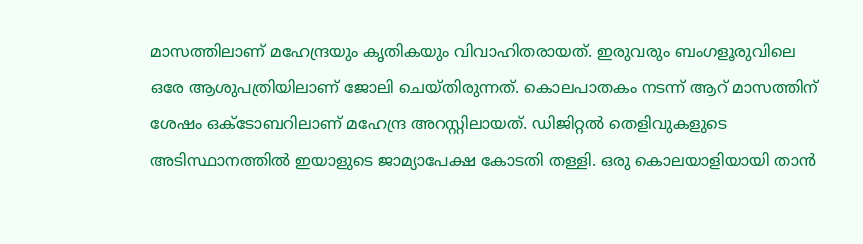മാസത്തിലാണ് മഹേന്ദ്രയും കൃതികയും വിവാഹിതരായത്. ഇരുവരും ബംഗളൂരുവിലെ ഒരേ ആശുപത്രിയിലാണ് ജോലി ചെയ്തിരുന്നത്. കൊലപാതകം നടന്ന് ആറ് മാസത്തിന് ശേഷം ഒക്ടോബറിലാണ് മഹേന്ദ്ര അറസ്റ്റിലായത്. ഡിജിറ്റൽ തെളിവുകളുടെ അടിസ്ഥാനത്തിൽ ഇയാളുടെ ജാമ്യാപേക്ഷ കോടതി തള്ളി. ഒരു കൊലയാളിയായി താൻ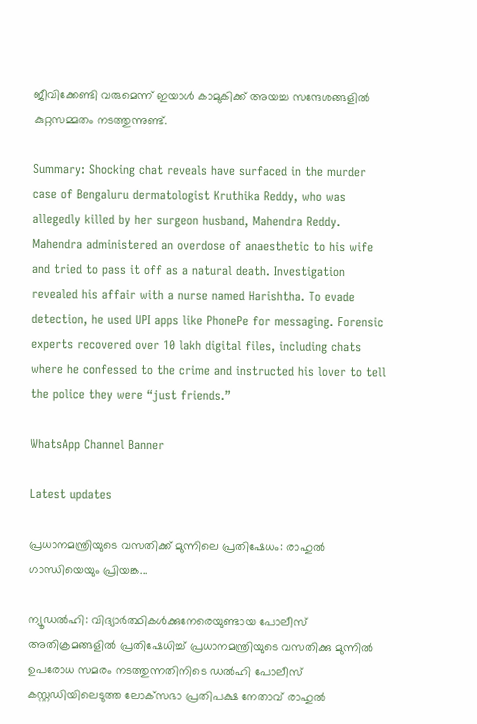ജീവിക്കേണ്ടി വരുമെന്ന് ഇയാൾ കാമുകിക്ക് അയച്ച സന്ദേശങ്ങളിൽ കുറ്റസമ്മതം നടത്തുന്നുണ്ട്.

Summary: Shocking chat reveals have surfaced in the murder case of Bengaluru dermatologist Kruthika Reddy, who was allegedly killed by her surgeon husband, Mahendra Reddy. Mahendra administered an overdose of anaesthetic to his wife and tried to pass it off as a natural death. Investigation revealed his affair with a nurse named Harishtha. To evade detection, he used UPI apps like PhonePe for messaging. Forensic experts recovered over 10 lakh digital files, including chats where he confessed to the crime and instructed his lover to tell the police they were “just friends.”

WhatsApp Channel Banner

Latest updates

പ്രധാനമന്ത്രിയുടെ വസതിക്ക് മുന്നിലെ പ്രതിഷേധം: രാഹുൽ ഗാന്ധിയെയും പ്രിയങ്ക...

ന്യൂഡൽഹി: വിദ്യാർത്ഥികൾക്കുനേരെയുണ്ടായ പോലീസ് അതിക്രമങ്ങളിൽ പ്രതിഷേധിച്ച് പ്രധാനമന്ത്രിയുടെ വസതിക്കു മുന്നിൽ ഉപരോധ സമരം നടത്തുന്നതിനിടെ ഡൽഹി പോലീസ് കസ്റ്റഡിയിലെടുത്ത ലോക്‌സഭാ പ്രതിപക്ഷ നേതാവ് രാഹുൽ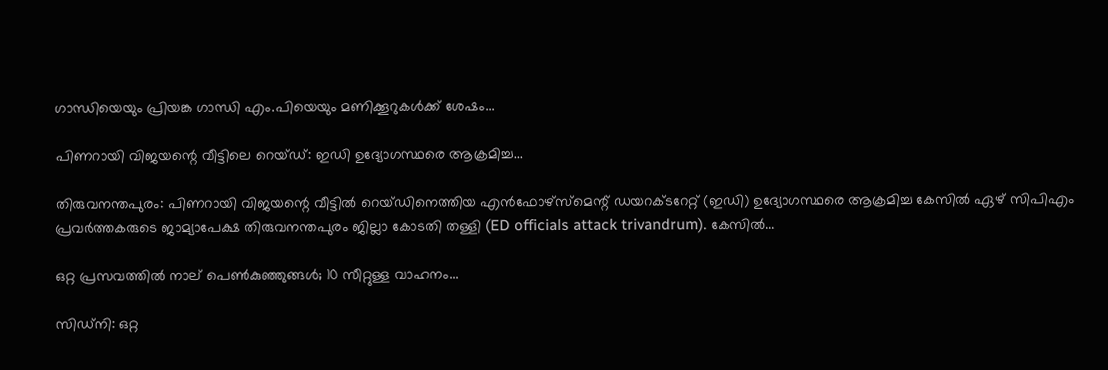ഗാന്ധിയെയും പ്രിയങ്ക ഗാന്ധി എം.പിയെയും മണിക്കൂറുകൾക്ക് ശേഷം...

പിണറായി വിജയന്റെ വീട്ടിലെ റെയ്ഡ്: ഇഡി ഉദ്യോഗസ്ഥരെ ആക്രമിച്ച...

തിരുവനന്തപുരം: പിണറായി വിജയന്റെ വീട്ടിൽ റെയ്ഡിനെത്തിയ എൻഫോഴ്‌സ്‌മെന്റ് ഡയറക്ടറേറ്റ് (ഇഡി) ഉദ്യോഗസ്ഥരെ ആക്രമിച്ച കേസിൽ ഏഴ് സിപിഎം പ്രവർത്തകരുടെ ജാമ്യാപേക്ഷ തിരുവനന്തപുരം ജില്ലാ കോടതി തള്ളി (ED officials attack trivandrum). കേസിൽ...

ഒറ്റ പ്രസവത്തിൽ നാല് പെൺകുഞ്ഞുങ്ങൾ; 10 സീറ്റുള്ള വാഹനം...

സിഡ്നി: ഒറ്റ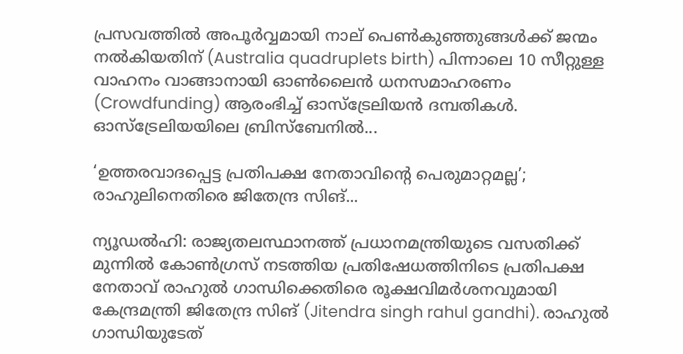പ്രസവത്തിൽ അപൂർവ്വമായി നാല് പെൺകുഞ്ഞുങ്ങൾക്ക് ജന്മം നൽകിയതിന് (Australia quadruplets birth) പിന്നാലെ 10 സീറ്റുള്ള വാഹനം വാങ്ങാനായി ഓൺലൈൻ ധനസമാഹരണം (Crowdfunding) ആരംഭിച്ച് ഓസ്‌ട്രേലിയൻ ദമ്പതികൾ. ഓസ്‌ട്രേലിയയിലെ ബ്രിസ്‌ബേനിൽ...

‘ഉത്തരവാദപ്പെട്ട പ്രതിപക്ഷ നേതാവിന്റെ പെരുമാറ്റമല്ല’; രാഹുലിനെതിരെ ജിതേന്ദ്ര സിങ്...

ന്യൂഡൽഹി: രാജ്യതലസ്ഥാനത്ത് പ്രധാനമന്ത്രിയുടെ വസതിക്ക് മുന്നിൽ കോൺഗ്രസ് നടത്തിയ പ്രതിഷേധത്തിനിടെ പ്രതിപക്ഷ നേതാവ് രാഹുൽ ഗാന്ധിക്കെതിരെ രൂക്ഷവിമർശനവുമായി കേന്ദ്രമന്ത്രി ജിതേന്ദ്ര സിങ് (Jitendra singh rahul gandhi). രാഹുൽ ഗാന്ധിയുടേത്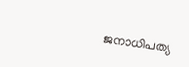ജനാധിപത്യ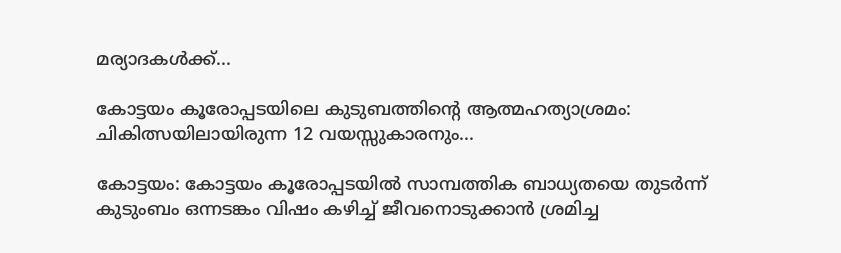മര്യാദകൾക്ക്...

കോട്ടയം കൂരോപ്പടയിലെ കുടുബത്തിന്റെ ആത്മഹത്യാശ്രമം: ചികിത്സയിലായിരുന്ന 12 വയസ്സുകാരനും...

കോട്ടയം: കോട്ടയം കൂരോപ്പടയിൽ സാമ്പത്തിക ബാധ്യതയെ തുടർന്ന് കുടുംബം ഒന്നടങ്കം വിഷം കഴിച്ച് ജീവനൊടുക്കാൻ ശ്രമിച്ച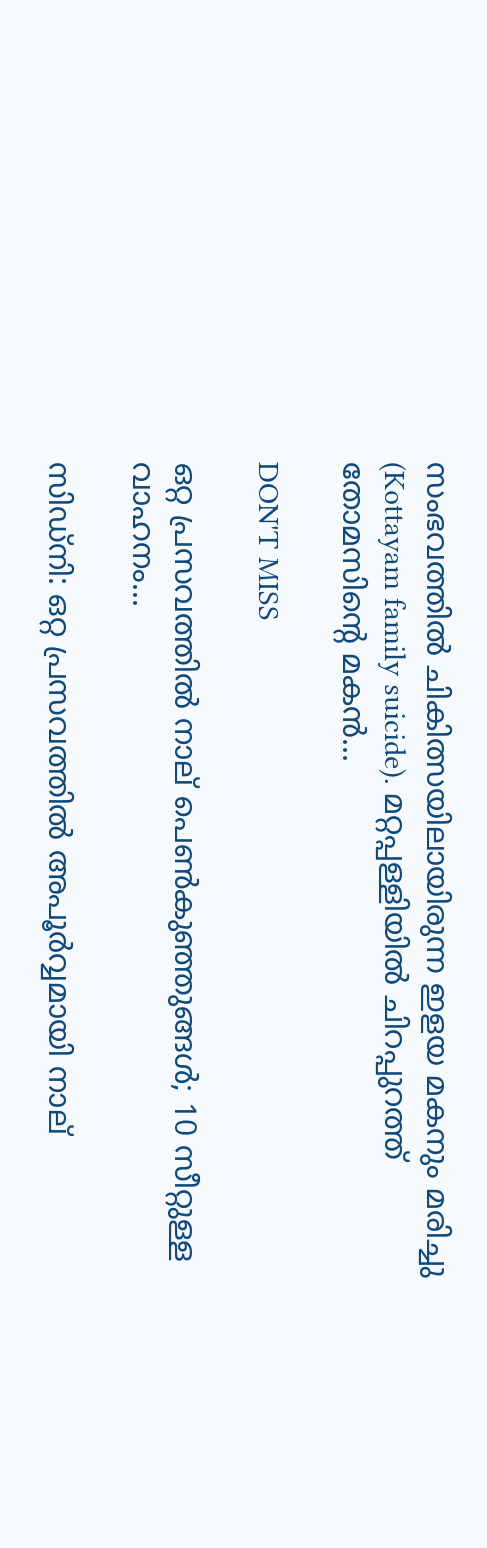സംഭവത്തിൽ ചികിത്സയിലായിരുന്ന ഇളയ മകനും മരിച്ചു (Kottayam family suicide). മറ്റപ്പള്ളിയിൽ ചിറപ്പുറത്ത് തോമസിന്റെ മകൻ...

DON'T MISS

ഒറ്റ പ്രസവത്തിൽ നാല് പെൺകുഞ്ഞുങ്ങൾ; 10 സീറ്റുള്ള വാഹനം...

സിഡ്നി: ഒറ്റ പ്രസവത്തിൽ അപൂർവ്വമായി നാല്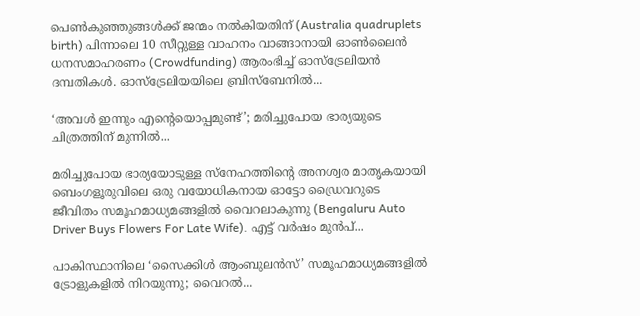പെൺകുഞ്ഞുങ്ങൾക്ക് ജന്മം നൽകിയതിന് (Australia quadruplets birth) പിന്നാലെ 10 സീറ്റുള്ള വാഹനം വാങ്ങാനായി ഓൺലൈൻ ധനസമാഹരണം (Crowdfunding) ആരംഭിച്ച് ഓസ്‌ട്രേലിയൻ ദമ്പതികൾ. ഓസ്‌ട്രേലിയയിലെ ബ്രിസ്‌ബേനിൽ...

‘അവൾ ഇന്നും എന്റെയൊപ്പമുണ്ട്’; മരിച്ചുപോയ ഭാര്യയുടെ ചിത്രത്തിന് മുന്നിൽ...

മരിച്ചുപോയ ഭാര്യയോടുള്ള സ്നേഹത്തിന്റെ അനശ്വര മാതൃകയായി ബെംഗളൂരുവിലെ ഒരു വയോധികനായ ഓട്ടോ ഡ്രൈവറുടെ ജീവിതം സമൂഹമാധ്യമങ്ങളിൽ വൈറലാകുന്നു (Bengaluru Auto Driver Buys Flowers For Late Wife). എട്ട് വർഷം മുൻപ്...

പാകിസ്ഥാനിലെ ‘സൈക്കിൾ ആംബുലൻസ്’ സമൂഹമാധ്യമങ്ങളിൽ ട്രോളുകളിൽ നിറയുന്നു; വൈറൽ...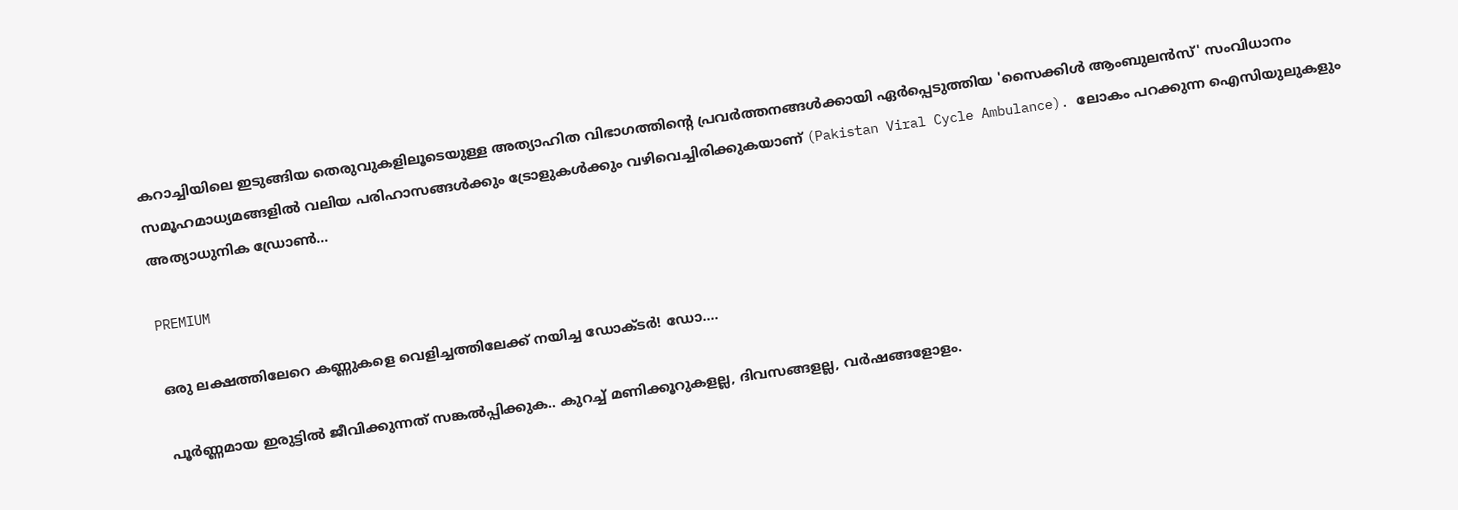കറാച്ചിയിലെ ഇടുങ്ങിയ തെരുവുകളിലൂടെയുള്ള അത്യാഹിത വിഭാഗത്തിന്റെ പ്രവർത്തനങ്ങൾക്കായി ഏർപ്പെടുത്തിയ 'സൈക്കിൾ ആംബുലൻസ്' സംവിധാനം സമൂഹമാധ്യമങ്ങളിൽ വലിയ പരിഹാസങ്ങൾക്കും ട്രോളുകൾക്കും വഴിവെച്ചിരിക്കുകയാണ് (Pakistan Viral Cycle Ambulance). ലോകം പറക്കുന്ന ഐസിയുലുകളും അത്യാധുനിക ഡ്രോൺ...

PREMIUM

ഒരു ലക്ഷത്തിലേറെ കണ്ണുകളെ വെളിച്ചത്തിലേക്ക് നയിച്ച ഡോക്ടർ! ഡോ....

പൂർണ്ണമായ ഇരുട്ടിൽ ജീവിക്കുന്നത് സങ്കൽപ്പിക്കുക.. കുറച്ച് മണിക്കൂറുകളല്ല, ദിവസങ്ങളല്ല, വർഷങ്ങളോളം.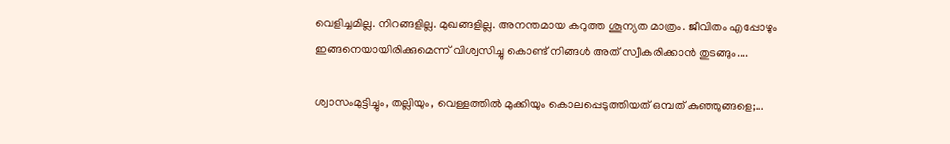വെളിച്ചമില്ല. നിറങ്ങളില്ല. മുഖങ്ങളില്ല. അനന്തമായ കറുത്ത ശൂന്യത മാത്രം. ജീവിതം എപ്പോഴും ഇങ്ങനെയായിരിക്കുമെന്ന് വിശ്വസിച്ചു കൊണ്ട് നിങ്ങൾ അത് സ്വീകരിക്കാൻ തുടങ്ങും....

ശ്വാസംമുട്ടിച്ചും, തല്ലിയും, വെള്ളത്തിൽ മുക്കിയും കൊലപ്പെടുത്തിയത് ഒമ്പത് കുഞ്ഞുങ്ങളെ;...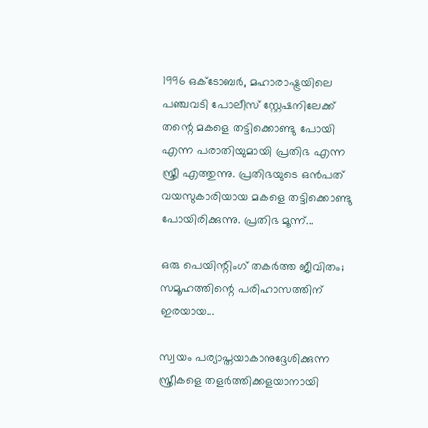1996 ഒക്ടോബർ, മഹാരാഷ്ട്രയിലെ പഞ്ചവടി പോലീസ് സ്റ്റേഷനിലേക്ക് തന്റെ മകളെ തട്ടിക്കൊണ്ടു പോയി എന്ന പരാതിയുമായി പ്രതിഭ എന്ന സ്ത്രീ എത്തുന്നു. പ്രതിഭയുടെ ഒൻപത് വയസുകാരിയായ മകളെ തട്ടിക്കൊണ്ടു പോയിരിക്കുന്നു. പ്രതിഭ മൂന്ന്...

ഒരു പെയിന്റിംഗ് തകർത്ത ജീവിതം; സമൂഹത്തിന്റെ പരിഹാസത്തിന് ഇരയായ...

സ്വയം പര്യാപ്തയാകാനുദ്ദേശിക്കുന്ന സ്ത്രീകളെ തളർത്തിക്കളയാനായി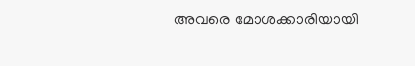അവരെ മോശക്കാരിയായി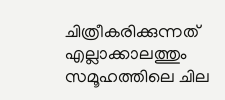ചിത്രീകരിക്കുന്നത് എല്ലാക്കാലത്തും സമൂഹത്തിലെ ചില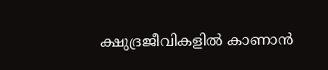ക്ഷുദ്രജീവികളിൽ കാണാൻ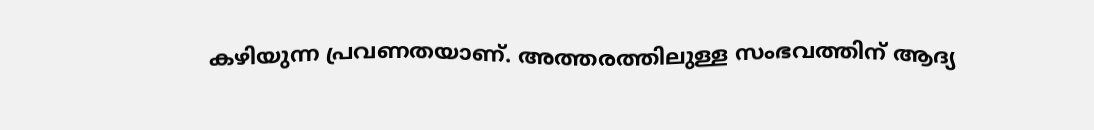കഴിയുന്ന പ്രവണതയാണ്. അത്തരത്തിലുള്ള സംഭവത്തിന് ആദ്യ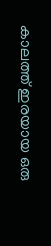കാലത്ത് ഇരയായ ഒരു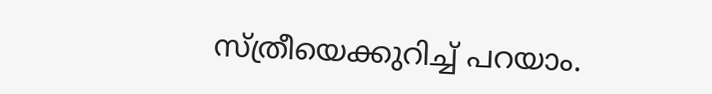സ്ത്രീയെക്കുറിച്ച് പറയാം.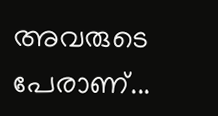അവരുടെ പേരാണ്...